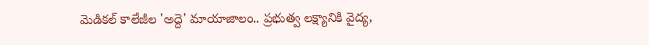మెడికల్ కాలేజీల 'అద్దె' మాయాజాలం.. ప్రభుత్వ లక్ష్యానికి వైద్య,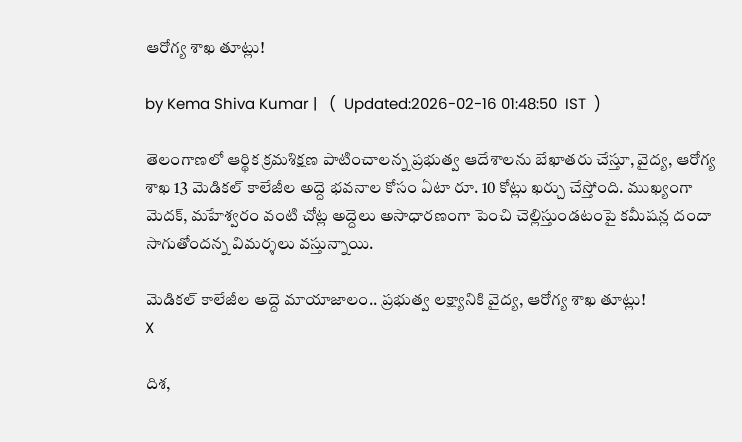ఆరోగ్య శాఖ తూట్లు!

by Kema Shiva Kumar |   (  Updated:2026-02-16 01:48:50  IST  )

తెలంగాణలో ఆర్థిక క్రమశిక్షణ పాటించాలన్న ప్రభుత్వ ఆదేశాలను బేఖాతరు చేస్తూ, వైద్య, ఆరోగ్య శాఖ 13 మెడికల్ కాలేజీల అద్దె భవనాల కోసం ఏటా రూ. 10 కోట్లు ఖర్చు చేస్తోంది. ముఖ్యంగా మెదక్, మహేశ్వరం వంటి చోట్ల అద్దెలు అసాధారణంగా పెంచి చెల్లిస్తుండటంపై కమీషన్ల దందా సాగుతోందన్న విమర్శలు వస్తున్నాయి.

మెడికల్ కాలేజీల అద్దె మాయాజాలం.. ప్రభుత్వ లక్ష్యానికి వైద్య, ఆరోగ్య శాఖ తూట్లు!
X

దిశ,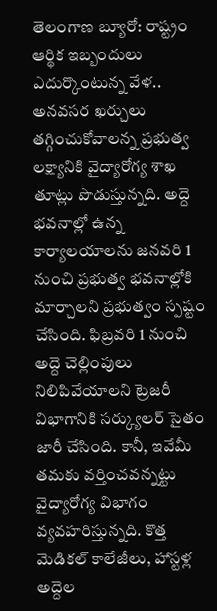తెలంగాణ బ్యూరో: రాష్ట్రం ఆర్థిక ఇబ్బందులు ఎదుర్కొంటున్న వేళ.. అనవసర ఖర్చులు తగ్గించుకోవాలన్న ప్రభుత్వ లక్ష్యానికి వైద్యారోగ్య శాఖ తూట్లు పొడుస్తున్నది. అద్దె భవనాల్లో ఉన్న కార్యాలయాలను జనవరి 1 నుంచి ప్రభుత్వ భవనాల్లోకి మార్చాలని ప్రభుత్వం స్పష్టం చేసింది. ఫిబ్రవరి 1 నుంచి అద్దె చెల్లింపులు నిలిపివేయాలని ట్రెజరీ విభాగానికి సర్క్యులర్ సైతం జారీ చేసింది. కానీ, ఇవేమీ తమకు వర్తించవన్నట్టు వైద్యారోగ్య విభాగం వ్యవహరిస్తున్నది. కొత్త మెడికల్ కాలేజీలు, హాస్టళ్ల అద్దెల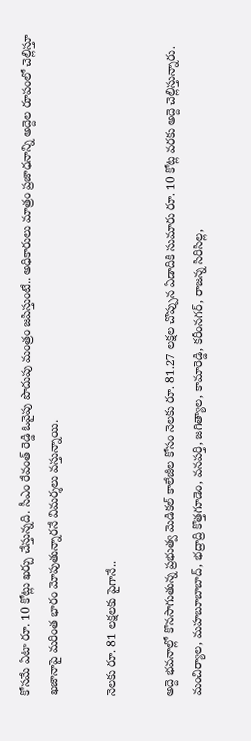కోసమే ఏటా రూ. 10 కోట్లు ఖర్చు చేస్తున్నది. సీఎం రేవంత్ రెడ్డి ఓవైపు పొదుపు మంత్రం జపిస్తుంటే.. అధికారులు మాత్రం ప్రజాధనాన్ని అద్దెల రూపంలో చెల్లిస్తూ ఖజానాపై మరింత భారం మోపుతున్నారనే విమర్శలు వస్తున్నాయి.

నెలకు రూ. 81 లక్షలకు పైగానే..

అద్దె భవనాల్లో కొనసాగుతున్న ప్రభుత్వ మెడికల్ కాలేజీల కోసం నెలకు రూ. 81.27 లక్షల చొప్పున ఏడాదికి సుమారు రూ. 10 కోట్ల వరకు అద్దె చెల్లిస్తున్నారు. మంచిర్యాల, మహబూబాబాద్, భద్రాద్రి కొత్తగూడెం, వనపర్తి, జగిత్యాల, కామారెడ్డి, కరీంనగర్, రాజన్న సిరిసిల్ల,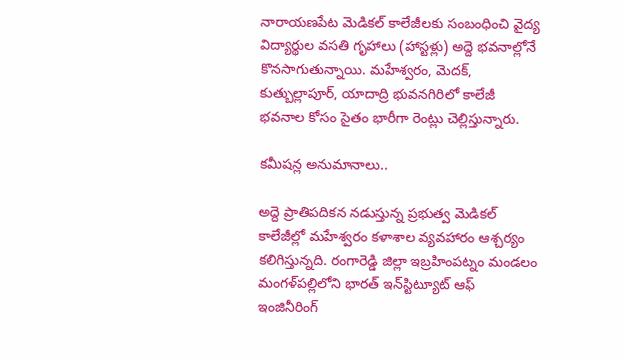నారాయణపేట మెడికల్ కాలేజీలకు సంబంధించి వైద్య విద్యార్థుల వసతి గృహాలు (హాస్టళ్లు) అద్దె భవనాల్లోనే కొనసాగుతున్నాయి. మహేశ్వరం, మెదక్, కుత్బుల్లాపూర్, యాదాద్రి భువనగిరిలో కాలేజీ భవనాల కోసం సైతం భారీగా రెంట్లు చెల్లిస్తున్నారు.

కమీషన్ల అనుమానాలు..

అద్దె ప్రాతిపదికన నడుస్తున్న ప్రభుత్వ మెడికల్ కాలేజీల్లో మహేశ్వరం కళాశాల వ్యవహారం ఆశ్చర్యం కలిగిస్తున్నది. రంగారెడ్డి జిల్లా ఇబ్రహింపట్నం మండలం మంగళ్‌పల్లిలోని భారత్ ఇన్‌స్టిట్యూట్ ఆఫ్ ఇంజినీరింగ్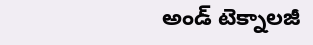అండ్ టెక్నాలజీ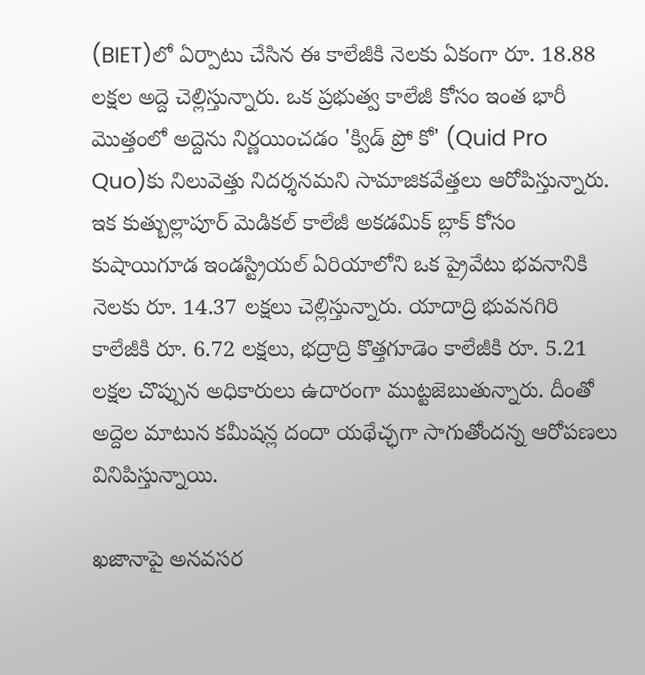(BIET)లో ఏర్పాటు చేసిన ఈ కాలేజీకి నెలకు ఏకంగా రూ. 18.88 లక్షల అద్దె చెల్లిస్తున్నారు. ఒక ప్రభుత్వ కాలేజీ కోసం ఇంత భారీ మొత్తంలో అద్దెను నిర్ణయించడం 'క్విడ్ ప్రో కో' (Quid Pro Quo)కు నిలువెత్తు నిదర్శనమని సామాజికవేత్తలు ఆరోపిస్తున్నారు. ఇక కుత్బుల్లాపూర్ మెడికల్ కాలేజీ అకడమిక్ బ్లాక్ కోసం కుషాయిగూడ ఇండస్ట్రియల్ ఏరియాలోని ఒక ప్రైవేటు భవనానికి నెలకు రూ. 14.37 లక్షలు చెల్లిస్తున్నారు. యాదాద్రి భువనగిరి కాలేజీకి రూ. 6.72 లక్షలు, భద్రాద్రి కొత్తగూడెం కాలేజీకి రూ. 5.21 లక్షల చొప్పున అధికారులు ఉదారంగా ముట్టజెబుతున్నారు. దీంతో అద్దెల మాటున కమీషన్ల దందా యథేచ్ఛగా సాగుతోందన్న ఆరోపణలు వినిపిస్తున్నాయి.

ఖజానాపై అనవసర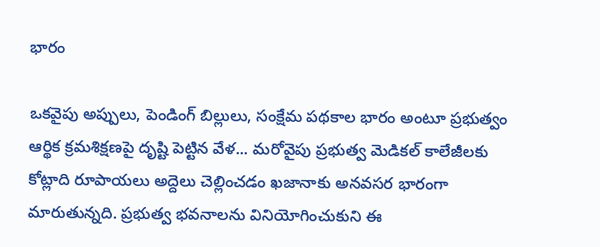భారం

ఒకవైపు అప్పులు, పెండింగ్ బిల్లులు, సంక్షేమ పథకాల భారం అంటూ ప్రభుత్వం ఆర్థిక క్రమశిక్షణపై దృష్టి పెట్టిన వేళ... మరోవైపు ప్రభుత్వ మెడికల్ కాలేజీలకు కోట్లాది రూపాయలు అద్దెలు చెల్లించడం ఖజానాకు అనవసర భారంగా మారుతున్నది. ప్రభుత్వ భవనాలను వినియోగించుకుని ఈ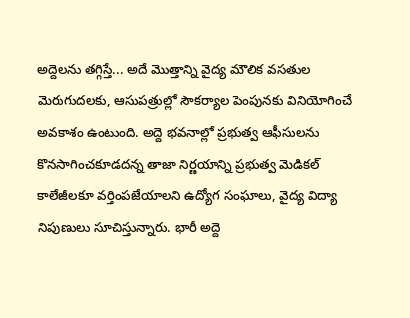అద్దెలను తగ్గిస్తే... అదే మొత్తాన్ని వైద్య మౌలిక వసతుల మెరుగుదలకు, ఆసుపత్రుల్లో సౌకర్యాల పెంపునకు వినియోగించే అవకాశం ఉంటుంది. అద్దె భవనాల్లో ప్రభుత్వ ఆఫీసులను కొనసాగించకూడదన్న తాజా నిర్ణయాన్ని ప్రభుత్వ మెడికల్ కాలేజీలకూ వర్తింపజేయాలని ఉద్యోగ సంఘాలు, వైద్య విద్యా నిపుణులు సూచిస్తున్నారు. భారీ అద్దె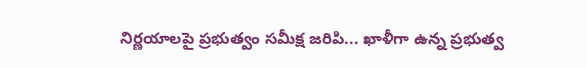నిర్ణయాలపై ప్రభుత్వం సమీక్ష జరిపి... ఖాళీగా ఉన్న ప్రభుత్వ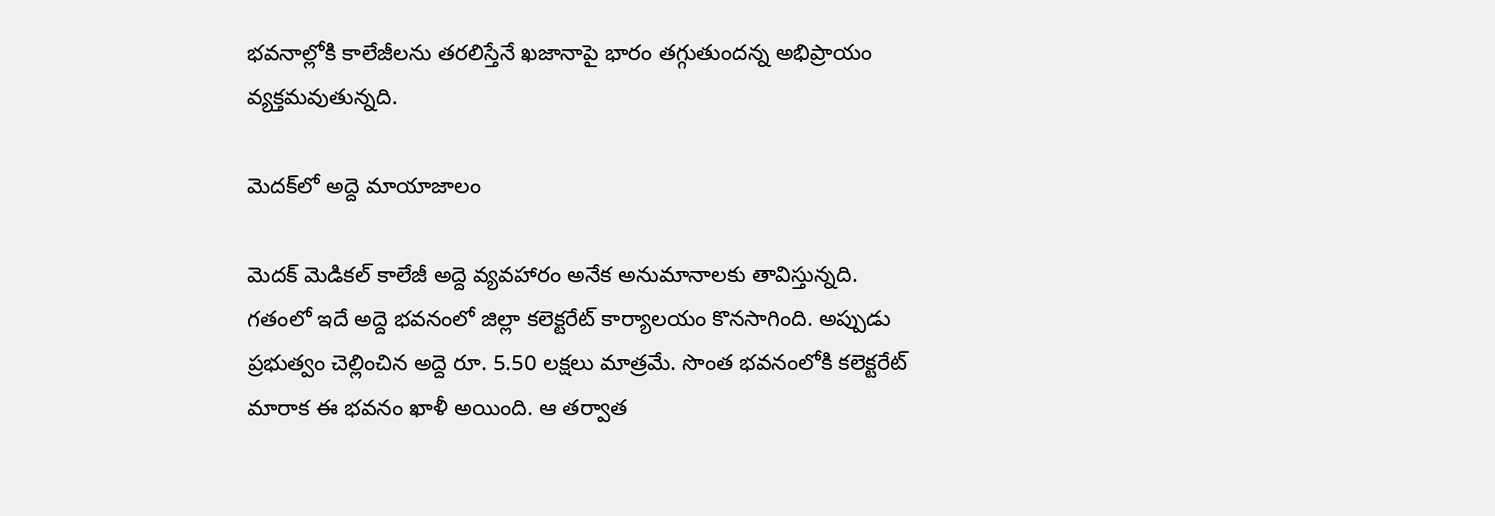భవనాల్లోకి కాలేజీలను తరలిస్తేనే ఖజానాపై భారం తగ్గుతుందన్న అభిప్రాయం వ్యక్తమవుతున్నది.

మెదక్‌లో అద్దె మాయాజాలం

మెదక్ మెడికల్ కాలేజీ అద్దె వ్యవహారం అనేక అనుమానాలకు తావిస్తున్నది. గతంలో ఇదే అద్దె భవనంలో జిల్లా కలెక్టరేట్ కార్యాలయం కొనసాగింది. అప్పుడు ప్రభుత్వం చెల్లించిన అద్దె రూ. 5.50 లక్షలు మాత్రమే. సొంత భవనంలోకి కలెక్టరేట్ మారాక ఈ భవనం ఖాళీ అయింది. ఆ తర్వాత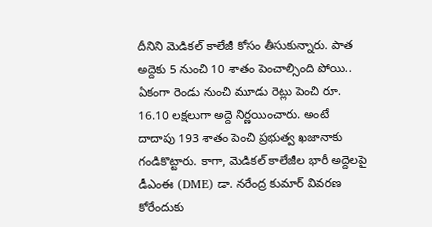దీనిని మెడికల్ కాలేజీ కోసం తీసుకున్నారు. పాత అద్దెకు 5 నుంచి 10 శాతం పెంచాల్సింది పోయి.. ఏకంగా రెండు నుంచి మూడు రెట్లు పెంచి రూ. 16.10 లక్షలుగా అద్దె నిర్ణయించారు. అంటే దాదాపు 193 శాతం పెంచి ప్రభుత్వ ఖజానాకు గండికొట్టారు. కాగా, మెడికల్ కాలేజీల భారీ అద్దెలపై డీఎంఈ (DME) డా. నరేంద్ర కుమార్ వివరణ కోరేందుకు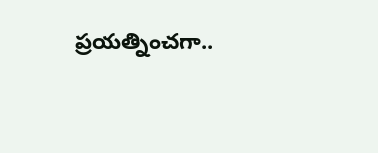ప్రయత్నించగా..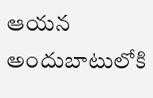ఆయన అందుబాటులోకి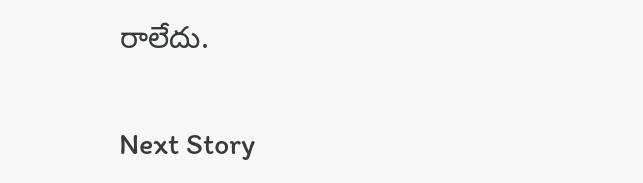రాలేదు.

Next Story